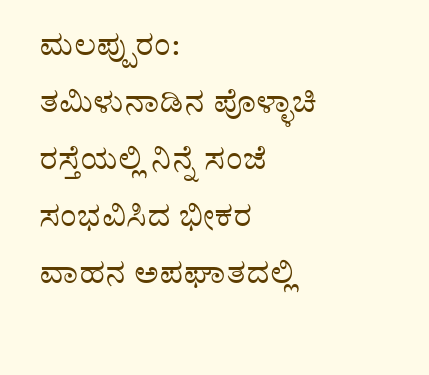ಮಲಪ್ಪುರಂ: ತಮಿಳುನಾಡಿನ ಪೊಳ್ಳಾಚಿ ರಸ್ತೆಯಲ್ಲಿ ನಿನ್ನೆ ಸಂಜೆ ಸಂಭವಿಸಿದ ಭೀಕರ ವಾಹನ ಅಪಘಾತದಲ್ಲಿ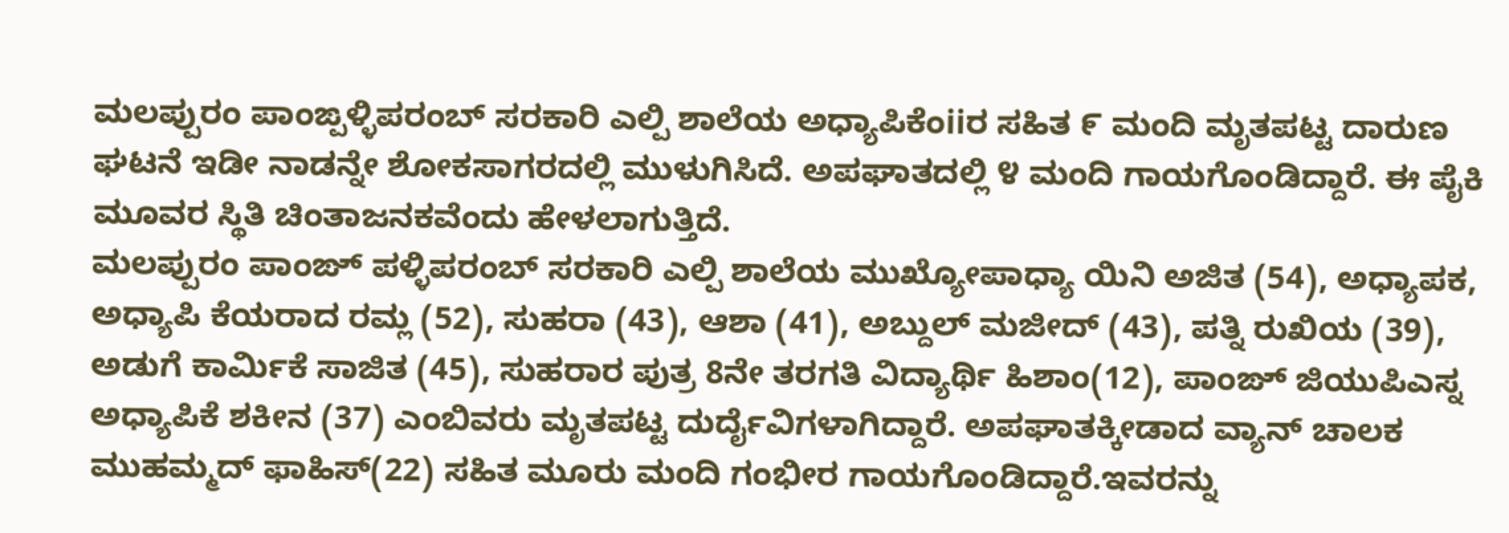ಮಲಪ್ಪುರಂ ಪಾಂಙ್ಪಳ್ಳಿಪರಂಬ್ ಸರಕಾರಿ ಎಲ್ಪಿ ಶಾಲೆಯ ಅಧ್ಯಾಪಿಕೆಂiiರ ಸಹಿತ ೯ ಮಂದಿ ಮೃತಪಟ್ಟ ದಾರುಣ ಘಟನೆ ಇಡೀ ನಾಡನ್ನೇ ಶೋಕಸಾಗರದಲ್ಲಿ ಮುಳುಗಿಸಿದೆ. ಅಪಘಾತದಲ್ಲಿ ೪ ಮಂದಿ ಗಾಯಗೊಂಡಿದ್ದಾರೆ. ಈ ಪೈಕಿ ಮೂವರ ಸ್ಥಿತಿ ಚಿಂತಾಜನಕವೆಂದು ಹೇಳಲಾಗುತ್ತಿದೆ.
ಮಲಪ್ಪುರಂ ಪಾಂಙ್ ಪಳ್ಳಿಪರಂಬ್ ಸರಕಾರಿ ಎಲ್ಪಿ ಶಾಲೆಯ ಮುಖ್ಯೋಪಾಧ್ಯಾ ಯಿನಿ ಅಜಿತ (54), ಅಧ್ಯಾಪಕ, ಅಧ್ಯಾಪಿ ಕೆಯರಾದ ರಮ್ಲ (52), ಸುಹರಾ (43), ಆಶಾ (41), ಅಬ್ದುಲ್ ಮಜೀದ್ (43), ಪತ್ನಿ ರುಖಿಯ (39), ಅಡುಗೆ ಕಾರ್ಮಿಕೆ ಸಾಜಿತ (45), ಸುಹರಾರ ಪುತ್ರ 8ನೇ ತರಗತಿ ವಿದ್ಯಾರ್ಥಿ ಹಿಶಾಂ(12), ಪಾಂಙ್ ಜಿಯುಪಿಎಸ್ನ ಅಧ್ಯಾಪಿಕೆ ಶಕೀನ (37) ಎಂಬಿವರು ಮೃತಪಟ್ಟ ದುರ್ದೈವಿಗಳಾಗಿದ್ದಾರೆ. ಅಪಘಾತಕ್ಕೀಡಾದ ವ್ಯಾನ್ ಚಾಲಕ ಮುಹಮ್ಮದ್ ಫಾಹಿಸ್(22) ಸಹಿತ ಮೂರು ಮಂದಿ ಗಂಭೀರ ಗಾಯಗೊಂಡಿದ್ದಾರೆ.ಇವರನ್ನು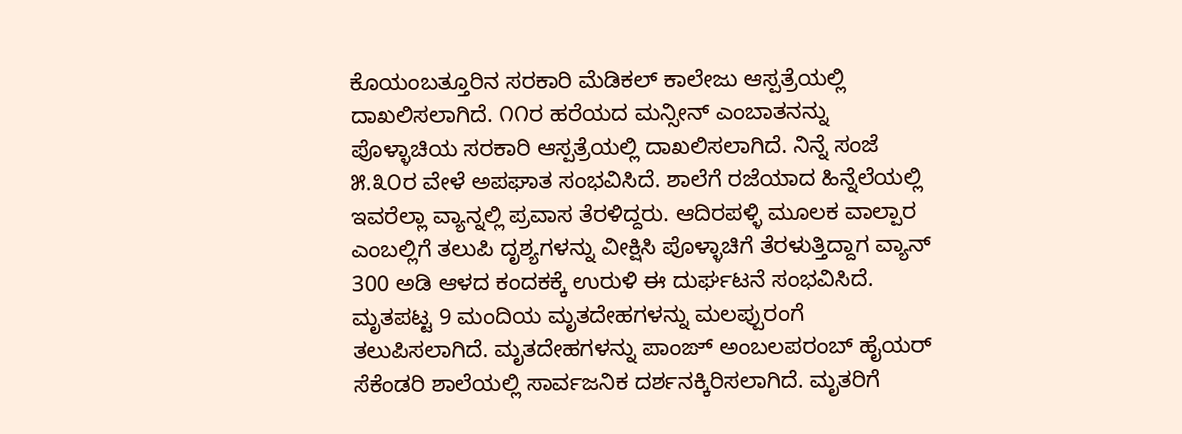ಕೊಯಂಬತ್ತೂರಿನ ಸರಕಾರಿ ಮೆಡಿಕಲ್ ಕಾಲೇಜು ಆಸ್ಪತ್ರೆಯಲ್ಲಿ ದಾಖಲಿಸಲಾಗಿದೆ. ೧೧ರ ಹರೆಯದ ಮನ್ಸೀನ್ ಎಂಬಾತನನ್ನು ಪೊಳ್ಳಾಚಿಯ ಸರಕಾರಿ ಆಸ್ಪತ್ರೆಯಲ್ಲಿ ದಾಖಲಿಸಲಾಗಿದೆ. ನಿನ್ನೆ ಸಂಜೆ ೫.೩೦ರ ವೇಳೆ ಅಪಘಾತ ಸಂಭವಿಸಿದೆ. ಶಾಲೆಗೆ ರಜೆಯಾದ ಹಿನ್ನೆಲೆಯಲ್ಲಿ ಇವರೆಲ್ಲಾ ವ್ಯಾನ್ನಲ್ಲಿ ಪ್ರವಾಸ ತೆರಳಿದ್ದರು. ಆದಿರಪಳ್ಳಿ ಮೂಲಕ ವಾಲ್ಪಾರ ಎಂಬಲ್ಲಿಗೆ ತಲುಪಿ ದೃಶ್ಯಗಳನ್ನು ವೀಕ್ಷಿಸಿ ಪೊಳ್ಳಾಚಿಗೆ ತೆರಳುತ್ತಿದ್ದಾಗ ವ್ಯಾನ್ 300 ಅಡಿ ಆಳದ ಕಂದಕಕ್ಕೆ ಉರುಳಿ ಈ ದುರ್ಘಟನೆ ಸಂಭವಿಸಿದೆ.
ಮೃತಪಟ್ಟ 9 ಮಂದಿಯ ಮೃತದೇಹಗಳನ್ನು ಮಲಪ್ಪುರಂಗೆ ತಲುಪಿಸಲಾಗಿದೆ. ಮೃತದೇಹಗಳನ್ನು ಪಾಂಙ್ ಅಂಬಲಪರಂಬ್ ಹೈಯರ್ ಸೆಕೆಂಡರಿ ಶಾಲೆಯಲ್ಲಿ ಸಾರ್ವಜನಿಕ ದರ್ಶನಕ್ಕಿರಿಸಲಾಗಿದೆ. ಮೃತರಿಗೆ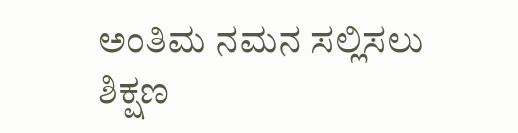ಅಂತಿಮ ನಮನ ಸಲ್ಲಿಸಲು ಶಿಕ್ಷಣ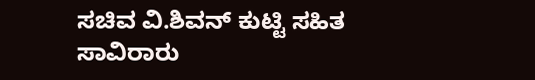ಸಚಿವ ವಿ.ಶಿವನ್ ಕುಟ್ಟಿ ಸಹಿತ ಸಾವಿರಾರು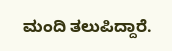ಮಂದಿ ತಲುಪಿದ್ದಾರೆ.